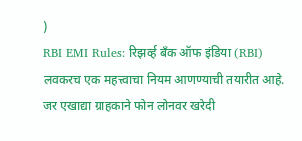)
RBI EMI Rules: रिझर्व्ह बँक ऑफ इंडिया (RBI) लवकरच एक महत्त्वाचा नियम आणण्याची तयारीत आहे. जर एखाद्या ग्राहकाने फोन लोनवर खरेदी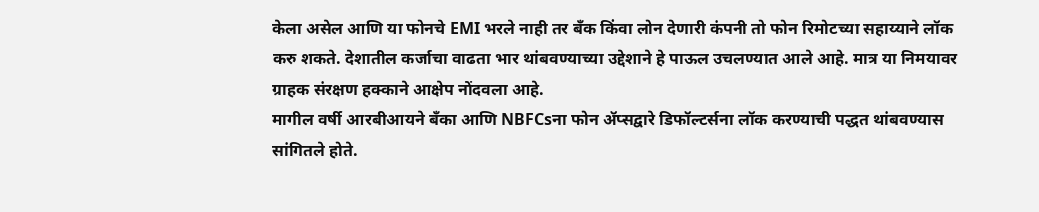केला असेल आणि या फोनचे EMI भरले नाही तर बँक किंवा लोन देणारी कंपनी तो फोन रिमोटच्या सहाय्याने लॉक करु शकते. देशातील कर्जाचा वाढता भार थांबवण्याच्या उद्देशाने हे पाऊल उचलण्यात आले आहे. मात्र या निमयावर ग्राहक संरक्षण हक्काने आक्षेप नोंदवला आहे.
मागील वर्षी आरबीआयने बँका आणि NBFCsना फोन ॲप्सद्वारे डिफॉल्टर्सना लॉक करण्याची पद्धत थांबवण्यास सांगितले होते.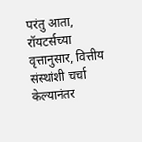परंतु आता, रॉयटर्सच्या वृत्तानुसार, वित्तीय संस्थांशी चर्चा केल्यानंतर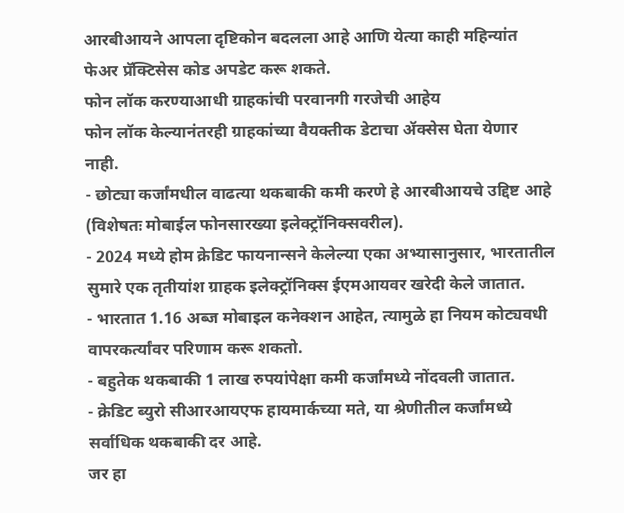आरबीआयने आपला दृष्टिकोन बदलला आहे आणि येत्या काही महिन्यांत फेअर प्रॅक्टिसेस कोड अपडेट करू शकते.
फोन लॉक करण्याआधी ग्राहकांची परवानगी गरजेची आहेय
फोन लॉक केल्यानंतरही ग्राहकांच्या वैयक्तीक डेटाचा ॲक्सेस घेता येणार नाही.
- छोट्या कर्जांमधील वाढत्या थकबाकी कमी करणे हे आरबीआयचे उद्दिष्ट आहे (विशेषतः मोबाईल फोनसारख्या इलेक्ट्रॉनिक्सवरील).
- 2024 मध्ये होम क्रेडिट फायनान्सने केलेल्या एका अभ्यासानुसार, भारतातील सुमारे एक तृतीयांश ग्राहक इलेक्ट्रॉनिक्स ईएमआयवर खरेदी केले जातात.
- भारतात 1.16 अब्ज मोबाइल कनेक्शन आहेत, त्यामुळे हा नियम कोट्यवधी वापरकर्त्यांवर परिणाम करू शकतो.
- बहुतेक थकबाकी 1 लाख रुपयांपेक्षा कमी कर्जांमध्ये नोंदवली जातात.
- क्रेडिट ब्युरो सीआरआयएफ हायमार्कच्या मते, या श्रेणीतील कर्जांमध्ये सर्वाधिक थकबाकी दर आहे.
जर हा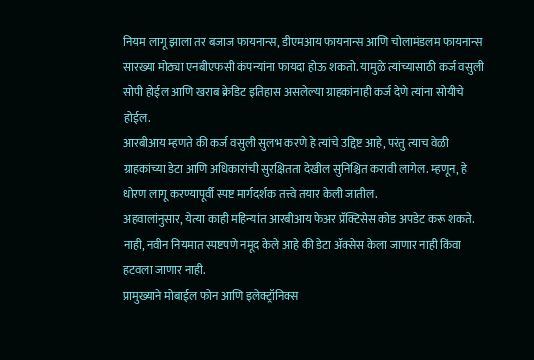नियम लागू झाला तर बजाज फायनान्स, डीएमआय फायनान्स आणि चोलामंडलम फायनान्स सारख्या मोठ्या एनबीएफसी कंपन्यांना फायदा होऊ शकतो. यामुळे त्यांच्यासाठी कर्ज वसुली सोपी होईल आणि खराब क्रेडिट इतिहास असलेल्या ग्राहकांनाही कर्ज देणे त्यांना सोयीचे होईल.
आरबीआय म्हणते की कर्ज वसुली सुलभ करणे हे त्यांचे उद्दिष्ट आहे, परंतु त्याच वेळी ग्राहकांच्या डेटा आणि अधिकारांची सुरक्षितता देखील सुनिश्चित करावी लागेल. म्हणून, हे धोरण लागू करण्यापूर्वी स्पष्ट मार्गदर्शक तत्त्वे तयार केली जातील.
अहवालांनुसार, येत्या काही महिन्यांत आरबीआय फेअर प्रॅक्टिसेस कोड अपडेट करू शकते.
नाही, नवीन नियमात स्पष्टपणे नमूद केले आहे की डेटा ॲक्सेस केला जाणार नाही किंवा हटवला जाणार नाही.
प्रामुख्याने मोबाईल फोन आणि इलेक्ट्रॉनिक्स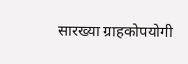सारख्या ग्राहकोपयोगी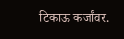टिकाऊ कर्जांवर.